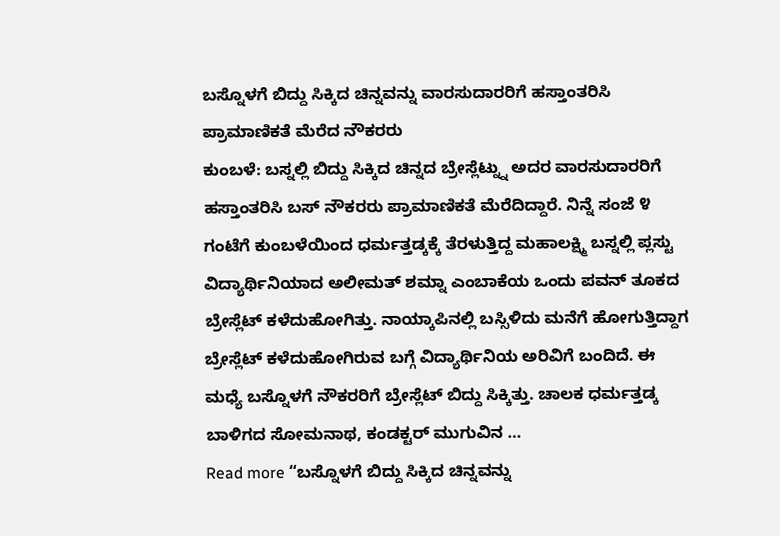ಬಸ್ನೊಳಗೆ ಬಿದ್ದು ಸಿಕ್ಕಿದ ಚಿನ್ನವನ್ನು ವಾರಸುದಾರರಿಗೆ ಹಸ್ತಾಂತರಿಸಿ ಪ್ರಾಮಾಣಿಕತೆ ಮೆರೆದ ನೌಕರರು
ಕುಂಬಳೆ: ಬಸ್ನಲ್ಲಿ ಬಿದ್ದು ಸಿಕ್ಕಿದ ಚಿನ್ನದ ಬ್ರೇಸ್ಲೆಟ್ನ್ನು ಅದರ ವಾರಸುದಾರರಿಗೆ ಹಸ್ತಾಂತರಿಸಿ ಬಸ್ ನೌಕರರು ಪ್ರಾಮಾಣಿಕತೆ ಮೆರೆದಿದ್ದಾರೆ. ನಿನ್ನೆ ಸಂಜೆ ೪ ಗಂಟೆಗೆ ಕುಂಬಳೆಯಿಂದ ಧರ್ಮತ್ತಡ್ಕಕ್ಕೆ ತೆರಳುತ್ತಿದ್ದ ಮಹಾಲಕ್ಷ್ಮಿ ಬಸ್ನಲ್ಲಿ ಪ್ಲಸ್ಟು ವಿದ್ಯಾರ್ಥಿನಿಯಾದ ಅಲೀಮತ್ ಶಮ್ನಾ ಎಂಬಾಕೆಯ ಒಂದು ಪವನ್ ತೂಕದ ಬ್ರೇಸ್ಲೆಟ್ ಕಳೆದುಹೋಗಿತ್ತು. ನಾಯ್ಕಾಪಿನಲ್ಲಿ ಬಸ್ಸಿಳಿದು ಮನೆಗೆ ಹೋಗುತ್ತಿದ್ದಾಗ ಬ್ರೇಸ್ಲೆಟ್ ಕಳೆದುಹೋಗಿರುವ ಬಗ್ಗೆ ವಿದ್ಯಾರ್ಥಿನಿಯ ಅರಿವಿಗೆ ಬಂದಿದೆ. ಈ ಮಧ್ಯೆ ಬಸ್ನೊಳಗೆ ನೌಕರರಿಗೆ ಬ್ರೇಸ್ಲೆಟ್ ಬಿದ್ದು ಸಿಕ್ಕಿತ್ತು. ಚಾಲಕ ಧರ್ಮತ್ತಡ್ಕ ಬಾಳಿಗದ ಸೋಮನಾಥ, ಕಂಡಕ್ಟರ್ ಮುಗುವಿನ …
Read more “ಬಸ್ನೊಳಗೆ ಬಿದ್ದು ಸಿಕ್ಕಿದ ಚಿನ್ನವನ್ನು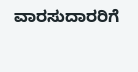ವಾರಸುದಾರರಿಗೆ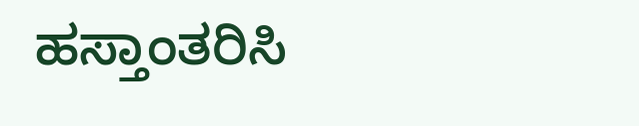ಹಸ್ತಾಂತರಿಸಿ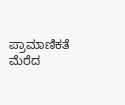ಪ್ರಾಮಾಣಿಕತೆ ಮೆರೆದ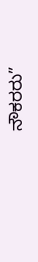ನೌಕರರು”